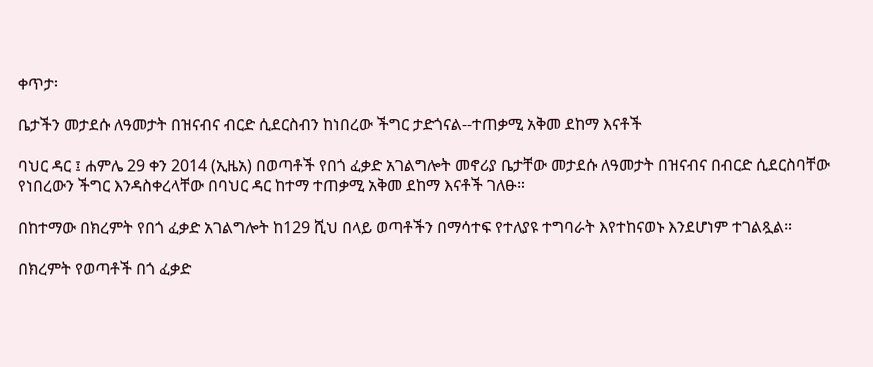ቀጥታ፡

ቤታችን መታደሱ ለዓመታት በዝናብና ብርድ ሲደርስብን ከነበረው ችግር ታድጎናል--ተጠቃሚ አቅመ ደከማ እናቶች

ባህር ዳር ፤ ሐምሌ 29 ቀን 2014 (ኢዜአ) በወጣቶች የበጎ ፈቃድ አገልግሎት መኖሪያ ቤታቸው መታደሱ ለዓመታት በዝናብና በብርድ ሲደርስባቸው የነበረውን ችግር እንዳስቀረላቸው በባህር ዳር ከተማ ተጠቃሚ አቅመ ደከማ እናቶች ገለፁ።

በከተማው በክረምት የበጎ ፈቃድ አገልግሎት ከ129 ሺህ በላይ ወጣቶችን በማሳተፍ የተለያዩ ተግባራት እየተከናወኑ እንደሆነም ተገልጿል።

በክረምት የወጣቶች በጎ ፈቃድ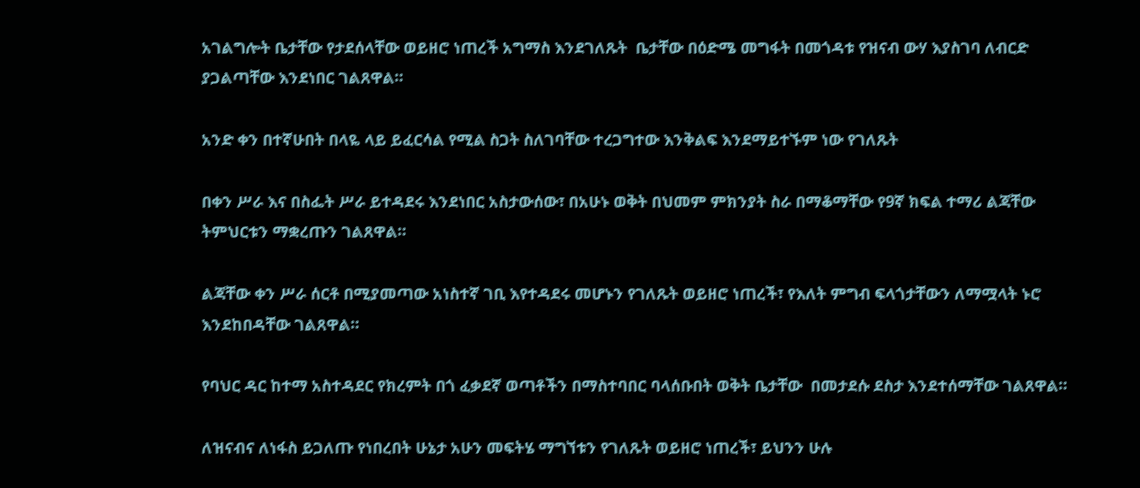አገልግሎት ቤታቸው የታደሰላቸው ወይዘሮ ነጠረች አግማስ እንደገለጹት  ቤታቸው በዕድሜ መግፋት በመጎዳቱ የዝናብ ውሃ እያስገባ ለብርድ ያጋልጣቸው እንደነበር ገልጸዋል።

አንድ ቀን በተኛሁበት በላዬ ላይ ይፈርሳል የሚል ስጋት ስለገባቸው ተረጋግተው እንቅልፍ እንደማይተኙም ነው የገለጹት

በቀን ሥራ እና በስፌት ሥራ ይተዳደሩ እንደነበር አስታውሰው፣ በአሁኑ ወቅት በህመም ምክንያት ስራ በማቆማቸው የ9ኛ ክፍል ተማሪ ልጃቸው ትምህርቱን ማቋረጡን ገልጸዋል።

ልጃቸው ቀን ሥራ ሰርቶ በሚያመጣው አነስተኛ ገቢ እየተዳደሩ መሆኑን የገለጹት ወይዘሮ ነጠረች፣ የእለት ምግብ ፍላጎታቸውን ለማሟላት ኑሮ እንደከበዳቸው ገልጸዋል።

የባህር ዳር ከተማ አስተዳደር የክረምት በጎ ፈቃደኛ ወጣቶችን በማስተባበር ባላሰቡበት ወቅት ቤታቸው  በመታደሱ ደስታ እንደተሰማቸው ገልጸዋል።

ለዝናብና ለነፋስ ይጋለጡ የነበረበት ሁኔታ አሁን መፍትሄ ማግኘቱን የገለጹት ወይዘሮ ነጠረች፣ ይህንን ሁሉ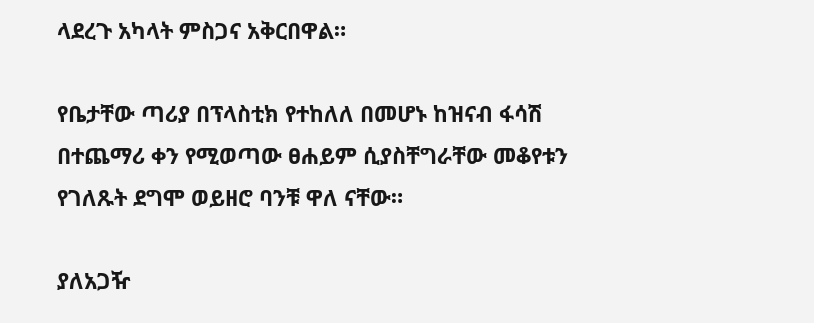ላደረጉ አካላት ምስጋና አቅርበዋል።

የቤታቸው ጣሪያ በፕላስቲክ የተከለለ በመሆኑ ከዝናብ ፋሳሽ በተጨማሪ ቀን የሚወጣው ፀሐይም ሲያስቸግራቸው መቆየቱን የገለጹት ደግሞ ወይዘሮ ባንቹ ዋለ ናቸው።

ያለአጋዥ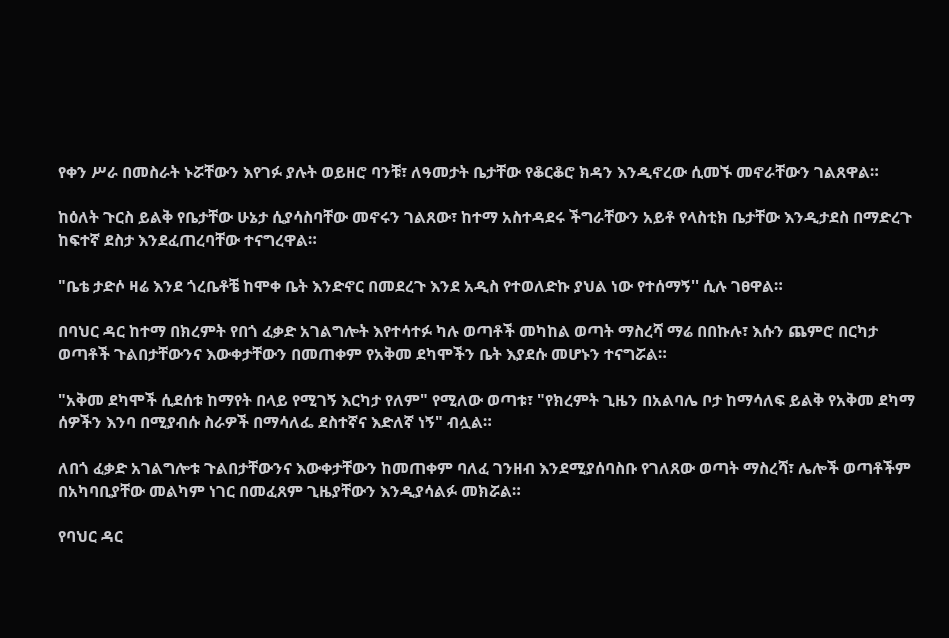የቀን ሥራ በመስራት ኑሯቸውን እየገፉ ያሉት ወይዘሮ ባንቹ፣ ለዓመታት ቤታቸው የቆርቆሮ ክዳን እንዲኖረው ሲመኙ መኖራቸውን ገልጸዋል።

ከዕለት ጉርስ ይልቅ የቤታቸው ሁኔታ ሲያሳስባቸው መኖሩን ገልጸው፣ ከተማ አስተዳደሩ ችግራቸውን አይቶ የላስቲክ ቤታቸው እንዲታደስ በማድረጉ ከፍተኛ ደስታ እንደፈጠረባቸው ተናግረዋል።

"ቤቴ ታድሶ ዛሬ እንደ ጎረቤቶቼ ከሞቀ ቤት እንድኖር በመደረጉ እንደ አዲስ የተወለድኩ ያህል ነው የተሰማኝ'' ሲሉ ገፀዋል።

በባህር ዳር ከተማ በክረምት የበጎ ፈቃድ አገልግሎት እየተሳተፉ ካሉ ወጣቶች መካከል ወጣት ማስረሻ ማሬ በበኩሉ፣ እሱን ጨምሮ በርካታ ወጣቶች ጉልበታቸውንና እውቀታቸውን በመጠቀም የአቅመ ደካሞችን ቤት እያደሱ መሆኑን ተናግሯል።

"አቅመ ደካሞች ሲደሰቱ ከማየት በላይ የሚገኝ እርካታ የለም" የሚለው ወጣቱ፣ "የክረምት ጊዜን በአልባሌ ቦታ ከማሳለፍ ይልቅ የአቅመ ደካማ ሰዎችን እንባ በሚያብሱ ስራዎች በማሳለፌ ደስተኛና እድለኛ ነኝ" ብሏል።

ለበጎ ፈቃድ አገልግሎቱ ጉልበታቸውንና እውቀታቸውን ከመጠቀም ባለፈ ገንዘብ እንደሚያሰባስቡ የገለጸው ወጣት ማስረሻ፣ ሌሎች ወጣቶችም በአካባቢያቸው መልካም ነገር በመፈጸም ጊዜያቸውን እንዲያሳልፉ መክሯል።

የባህር ዳር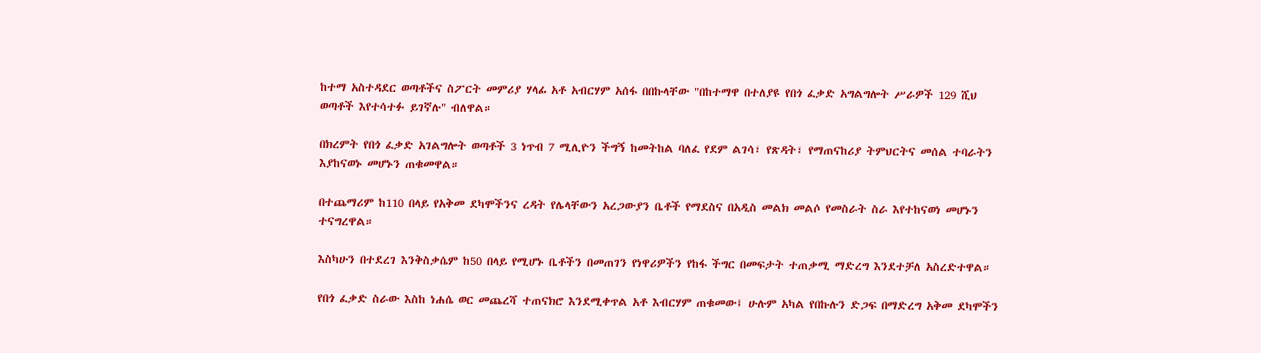ከተማ አስተዳደር ወጣቶችና ስፖርት መምሪያ ሃላፊ አቶ አብርሃም አሰፋ በበኩላቸው "በከተማዋ በተለያዩ የበጎ ፈቃድ አግልግሎት ሥራዎች 129 ሺህ ወጣቶች እየተሳተፉ ይገኛሉ" ብለዋል።

በክረምት የበጎ ፈቃድ አገልግሎት ወጣቶች 3 ነጥብ 7 ሚሊዮን ችግኝ ከመትከል ባለፈ የደም ልገሳ፣ የጽዳት፣ የማጠናከሪያ ትምህርትና መሰል ተባራትን እያከናወኑ መሆኑን ጠቁመዋል።

በተጨማሪም ከ110 በላይ የአቅመ ደካሞችንና ረዳት የሌላቸውን አረጋውያን ቤቶች የማደስና በአዲስ መልክ መልሶ የመስራት ስራ እየተከናወነ መሆኑን ተናግረዋል።

እስካሁን በተደረገ እንቅስቃሴም ከ50 በላይ የሚሆኑ ቤቶችን በመጠገን የነዋሪዎችን የከፋ ችግር በመፍታት ተጠቃሚ ማድረግ እንደተቻለ አስረድተዋል።

የበጎ ፈቃድ ስራው እስከ ነሐሴ ወር መጨረሻ ተጠናክሮ እንደሚቀጥል አቶ እብርሃም ጠቁመው፤ ሁሉም አካል የበኩሉን ድጋፍ በማድረግ አቅመ ደካሞችን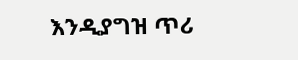እንዲያግዝ ጥሪ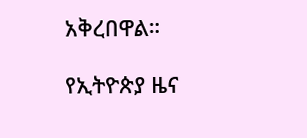አቅረበዋል።

የኢትዮጵያ ዜና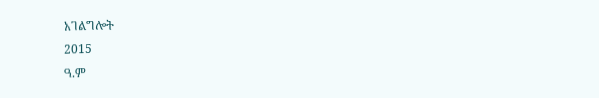አገልግሎት
2015
ዓ.ም